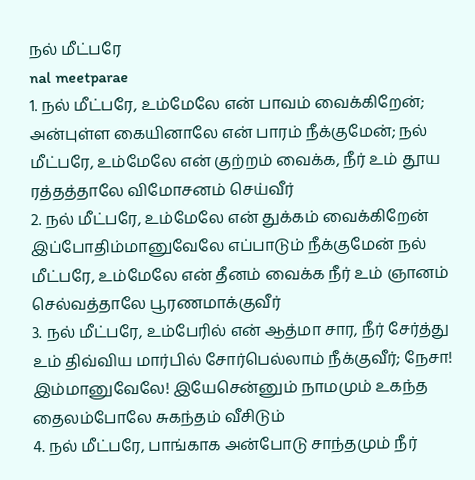நல் மீட்பரே
nal meetparae
1. நல் மீட்பரே, உம்மேலே என் பாவம் வைக்கிறேன்; அன்புள்ள கையினாலே என் பாரம் நீக்குமேன்; நல் மீட்பரே, உம்மேலே என் குற்றம் வைக்க, நீர் உம் தூய ரத்தத்தாலே விமோசனம் செய்வீர்
2. நல் மீட்பரே, உம்மேலே என் துக்கம் வைக்கிறேன் இப்போதிம்மானுவேலே எப்பாடும் நீக்குமேன் நல் மீட்பரே, உம்மேலே என் தீனம் வைக்க நீர் உம் ஞானம் செல்வத்தாலே பூரணமாக்குவீர்
3. நல் மீட்பரே, உம்பேரில் என் ஆத்மா சார, நீர் சேர்த்து உம் திவ்விய மார்பில் சோர்பெல்லாம் நீக்குவீர்; நேசா! இம்மானுவேலே! இயேசென்னும் நாமமும் உகந்த தைலம்போலே சுகந்தம் வீசிடும்
4. நல் மீட்பரே, பாங்காக அன்போடு சாந்தமும் நீர்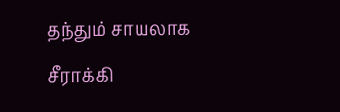தந்தும் சாயலாக சீராக்கி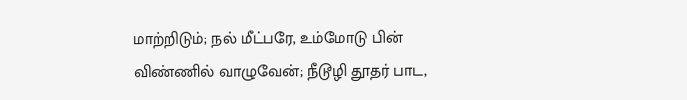மாற்றிடும்; நல் மீட்பரே, உம்மோடு பின் விண்ணில் வாழுவேன்; நீடூழி தூதர் பாட,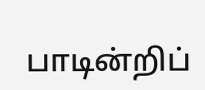பாடின்றிப்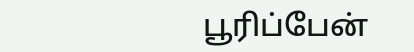பூரிப்பேன்